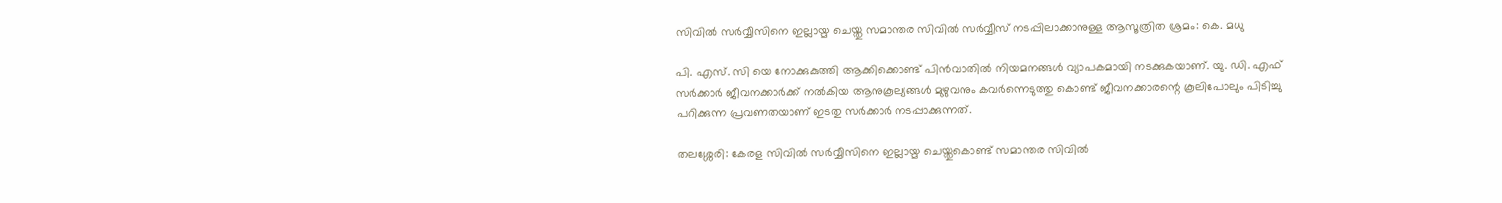സിവില്‍ സര്‍വ്വീസിനെ ഇല്ലായ്മ ചെയ്തു സമാന്തര സിവില്‍ സര്‍വ്വീസ് നടപ്പിലാക്കാനുള്ള ആസൂത്രിത ശ്രമം: കെ. മധു

പി. എസ്. സി യെ നോക്കുകുത്തി ആക്കിക്കൊണ്ട് പിന്‍വാതില്‍ നിയമനങ്ങള്‍ വ്യാപകമായി നടക്കുകയാണ്. യു. ഡി. എഫ് സര്‍ക്കാര്‍ ജീവനക്കാര്‍ക്ക് നല്‍കിയ ആനുകൂല്യങ്ങള്‍ മുഴുവനും കവര്‍ന്നെടുത്തു കൊണ്ട് ജീവനക്കാരന്റെ കൂലിപോലും പിടിച്ചു പറിക്കുന്ന പ്രവണതയാണ് ഇടതു സര്‍ക്കാര്‍ നടപ്പാക്കുന്നത്.

തലശ്ശേരി: കേരള സിവില്‍ സര്‍വ്വീസിനെ ഇല്ലായ്മ ചെയ്തുകൊണ്ട് സമാന്തര സിവില്‍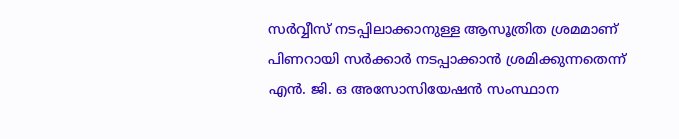സര്‍വ്വീസ് നടപ്പിലാക്കാനുള്ള ആസൂത്രിത ശ്രമമാണ് പിണറായി സര്‍ക്കാര്‍ നടപ്പാക്കാന്‍ ശ്രമിക്കുന്നതെന്ന് എന്‍. ജി. ഒ അസോസിയേഷന്‍ സംസ്ഥാന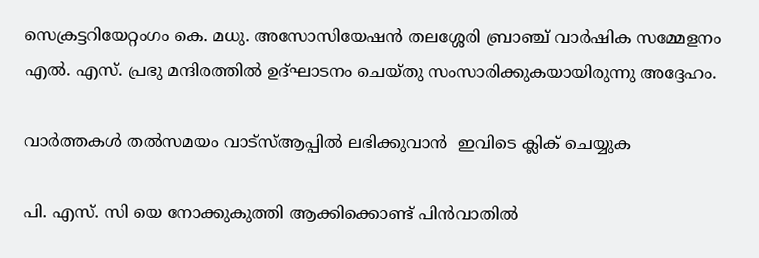സെക്രട്ടറിയേറ്റംഗം കെ. മധു. അസോസിയേഷന്‍ തലശ്ശേരി ബ്രാഞ്ച് വാര്‍ഷിക സമ്മേളനം എല്‍. എസ്. പ്രഭു മന്ദിരത്തില്‍ ഉദ്ഘാടനം ചെയ്തു സംസാരിക്കുകയായിരുന്നു അദ്ദേഹം.

വാര്‍ത്തകള്‍ തല്‍സമയം വാട്‌സ്ആപ്പില്‍ ലഭിക്കുവാന്‍  ഇവിടെ ക്ലിക് ചെയ്യുക

പി. എസ്. സി യെ നോക്കുകുത്തി ആക്കിക്കൊണ്ട് പിന്‍വാതില്‍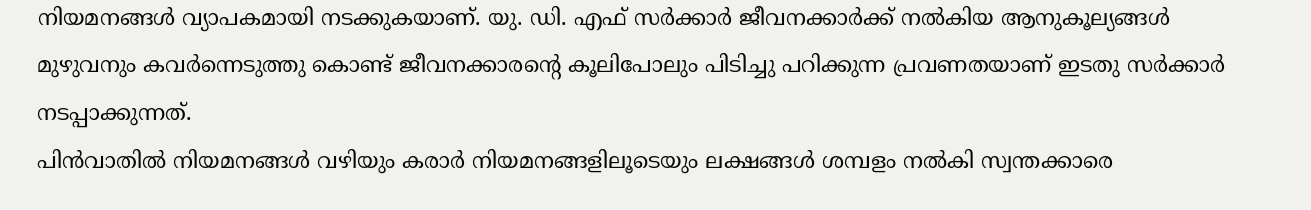നിയമനങ്ങള്‍ വ്യാപകമായി നടക്കുകയാണ്. യു. ഡി. എഫ് സര്‍ക്കാര്‍ ജീവനക്കാര്‍ക്ക് നല്‍കിയ ആനുകൂല്യങ്ങള്‍ മുഴുവനും കവര്‍ന്നെടുത്തു കൊണ്ട് ജീവനക്കാരന്റെ കൂലിപോലും പിടിച്ചു പറിക്കുന്ന പ്രവണതയാണ് ഇടതു സര്‍ക്കാര്‍ നടപ്പാക്കുന്നത്.
പിന്‍വാതില്‍ നിയമനങ്ങള്‍ വഴിയും കരാര്‍ നിയമനങ്ങളിലൂടെയും ലക്ഷങ്ങള്‍ ശമ്പളം നല്‍കി സ്വന്തക്കാരെ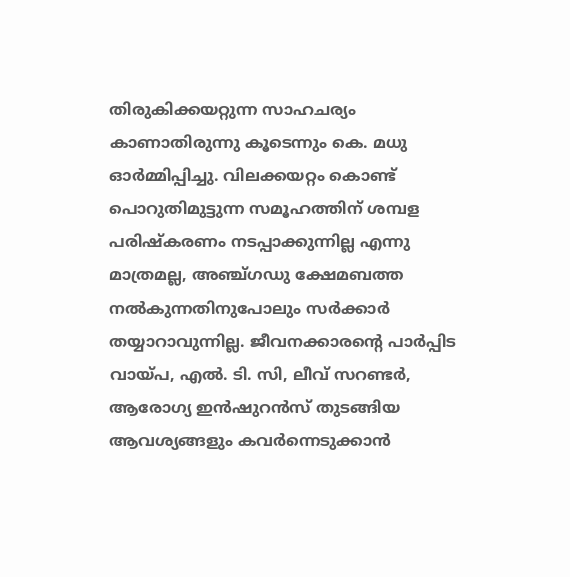തിരുകിക്കയറ്റുന്ന സാഹചര്യം കാണാതിരുന്നു കൂടെന്നും കെ. മധു ഓര്‍മ്മിപ്പിച്ചു. വിലക്കയറ്റം കൊണ്ട് പൊറുതിമുട്ടുന്ന സമൂഹത്തിന് ശമ്പള പരിഷ്‌കരണം നടപ്പാക്കുന്നില്ല എന്നു മാത്രമല്ല, അഞ്ച്ഗഡു ക്ഷേമബത്ത നല്‍കുന്നതിനുപോലും സര്‍ക്കാര്‍ തയ്യാറാവുന്നില്ല. ജീവനക്കാരന്റെ പാര്‍പ്പിട വായ്പ, എല്‍. ടി. സി, ലീവ് സറണ്ടര്‍, ആരോഗ്യ ഇന്‍ഷുറന്‍സ് തുടങ്ങിയ ആവശ്യങ്ങളും കവര്‍ന്നെടുക്കാന്‍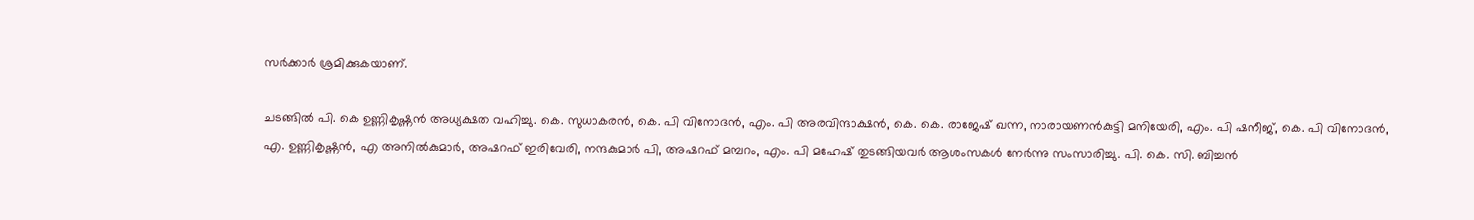സര്‍ക്കാര്‍ ശ്രമിക്കുകയാണ്.

ചടങ്ങില്‍ പി. കെ ഉണ്ണികൃഷ്ണന്‍ അധ്യക്ഷത വഹിച്ചു. കെ. സുധാകരന്‍, കെ. പി വിനോദന്‍, എം. പി അരവിന്ദാക്ഷന്‍, കെ. കെ. രാജേഷ് ഖന്ന, നാരായണന്‍കുട്ടി മനിയേരി, എം. പി ഷനീജ്, കെ. പി വിനോദന്‍, എ. ഉണ്ണികൃഷ്ണന്‍, എ അനില്‍കുമാര്‍, അഷറഫ് ഇരിവേരി, നന്ദകുമാര്‍ പി, അഷറഫ് മമ്പറം, എം. പി മഹേഷ് തുടങ്ങിയവര്‍ ആശംസകള്‍ നേര്‍ന്നു സംസാരിച്ചു. പി. കെ. സി. ബിച്ചന്‍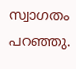സ്വാഗതം പറഞ്ഞു.